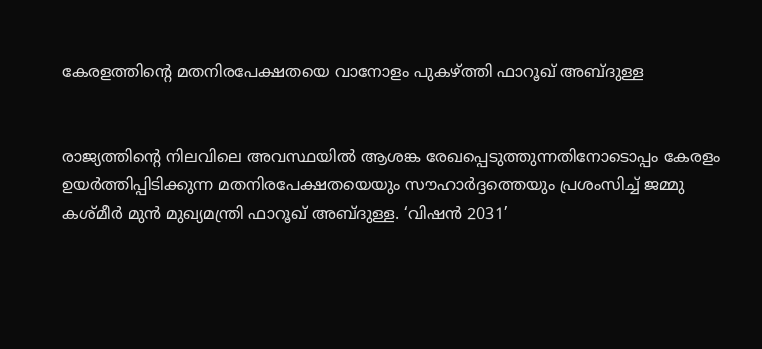കേരളത്തിൻ്റെ മതനിരപേക്ഷതയെ വാനോളം പുകഴ്ത്തി ഫാറൂഖ് അബ്ദുള്ള


രാജ്യത്തിന്റെ നിലവിലെ അവസ്ഥയിൽ ആശങ്ക രേഖപ്പെടുത്തുന്നതിനോടൊപ്പം കേരളം ഉയർത്തിപ്പിടിക്കുന്ന മതനിരപേക്ഷതയെയും സൗഹാർദ്ദത്തെയും പ്രശംസിച്ച് ജമ്മു കശ്മീർ മുൻ മുഖ്യമന്ത്രി ഫാറൂഖ് അബ്ദുള്ള. ‘വിഷൻ 2031’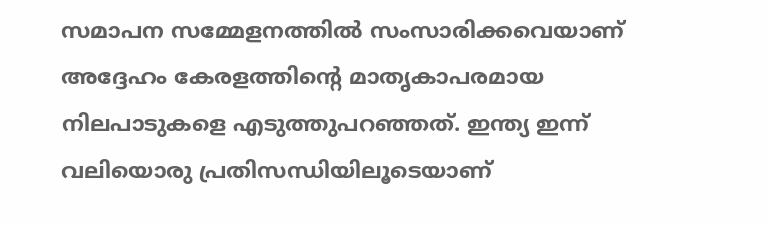സമാപന സമ്മേളനത്തിൽ സംസാരിക്കവെയാണ് അദ്ദേഹം കേരളത്തിന്റെ മാതൃകാപരമായ നിലപാടുകളെ എടുത്തുപറഞ്ഞത്. ഇന്ത്യ ഇന്ന് വലിയൊരു പ്രതിസന്ധിയിലൂടെയാണ്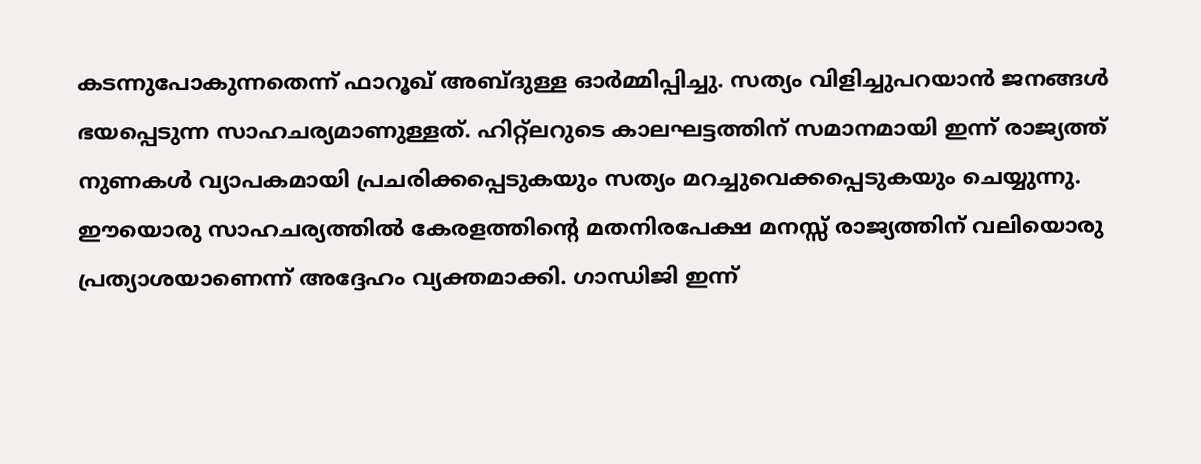കടന്നുപോകുന്നതെന്ന് ഫാറൂഖ് അബ്ദുള്ള ഓർമ്മിപ്പിച്ചു. സത്യം വിളിച്ചുപറയാൻ ജനങ്ങൾ ഭയപ്പെടുന്ന സാഹചര്യമാണുള്ളത്. ഹിറ്റ്‌ലറുടെ കാലഘട്ടത്തിന് സമാനമായി ഇന്ന് രാജ്യത്ത് നുണകൾ വ്യാപകമായി പ്രചരിക്കപ്പെടുകയും സത്യം മറച്ചുവെക്കപ്പെടുകയും ചെയ്യുന്നു. ഈയൊരു സാഹചര്യത്തിൽ കേരളത്തിന്റെ മതനിരപേക്ഷ മനസ്സ് രാജ്യത്തിന് വലിയൊരു പ്രത്യാശയാണെന്ന് അദ്ദേഹം വ്യക്തമാക്കി. ഗാന്ധിജി ഇന്ന്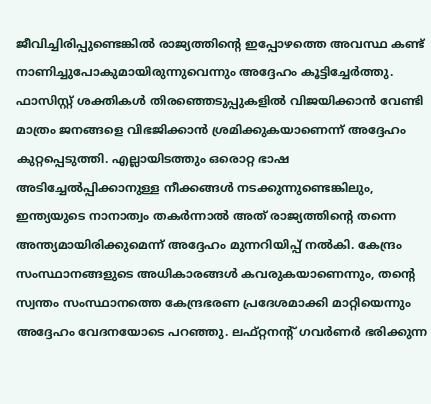ജീവിച്ചിരിപ്പുണ്ടെങ്കിൽ രാജ്യത്തിന്റെ ഇപ്പോഴത്തെ അവസ്ഥ കണ്ട് നാണിച്ചുപോകുമായിരുന്നുവെന്നും അദ്ദേഹം കൂട്ടിച്ചേർത്തു. ഫാസിസ്റ്റ് ശക്തികൾ തിരഞ്ഞെടുപ്പുകളിൽ വിജയിക്കാൻ വേണ്ടി മാത്രം ജനങ്ങളെ വിഭജിക്കാൻ ശ്രമിക്കുകയാണെന്ന് അദ്ദേഹം കുറ്റപ്പെടുത്തി. എല്ലായിടത്തും ഒരൊറ്റ ഭാഷ അടിച്ചേൽപ്പിക്കാനുള്ള നീക്കങ്ങൾ നടക്കുന്നുണ്ടെങ്കിലും, ഇന്ത്യയുടെ നാനാത്വം തകർന്നാൽ അത് രാജ്യത്തിന്റെ തന്നെ അന്ത്യമായിരിക്കുമെന്ന് അദ്ദേഹം മുന്നറിയിപ്പ് നൽകി. കേന്ദ്രം സംസ്ഥാനങ്ങളുടെ അധികാരങ്ങൾ കവരുകയാണെന്നും, തന്റെ സ്വന്തം സംസ്ഥാനത്തെ കേന്ദ്രഭരണ പ്രദേശമാക്കി മാറ്റിയെന്നും അദ്ദേഹം വേദനയോടെ പറഞ്ഞു. ലഫ്റ്റനന്റ് ഗവർണർ ഭരിക്കുന്ന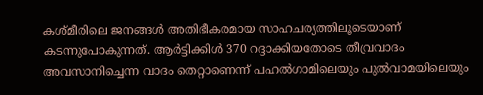കശ്മീരിലെ ജനങ്ങൾ അതിഭീകരമായ സാഹചര്യത്തിലൂടെയാണ് കടന്നുപോകുന്നത്. ആർട്ടിക്കിൾ 370 റദ്ദാക്കിയതോടെ തീവ്രവാദം അവസാനിച്ചെന്ന വാദം തെറ്റാണെന്ന് പഹൽഗാമിലെയും പുൽവാമയിലെയും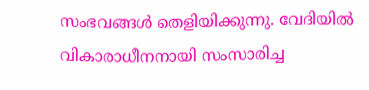സംഭവങ്ങൾ തെളിയിക്കുന്നു. വേദിയിൽ വികാരാധീനനായി സംസാരിച്ച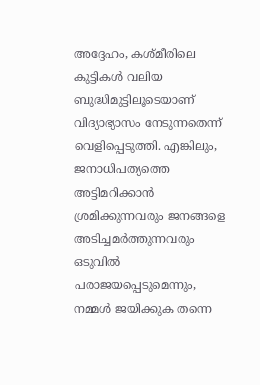അദ്ദേഹം, കശ്മീരിലെ കുട്ടികൾ വലിയ ബുദ്ധിമുട്ടിലൂടെയാണ് വിദ്യാഭ്യാസം നേടുന്നതെന്ന് വെളിപ്പെടുത്തി. എങ്കിലും, ജനാധിപത്യത്തെ അട്ടിമറിക്കാൻ ശ്രമിക്കുന്നവരും ജനങ്ങളെ അടിച്ചമർത്തുന്നവരും ഒടുവിൽ പരാജയപ്പെടുമെന്നും, നമ്മൾ ജയിക്കുക തന്നെ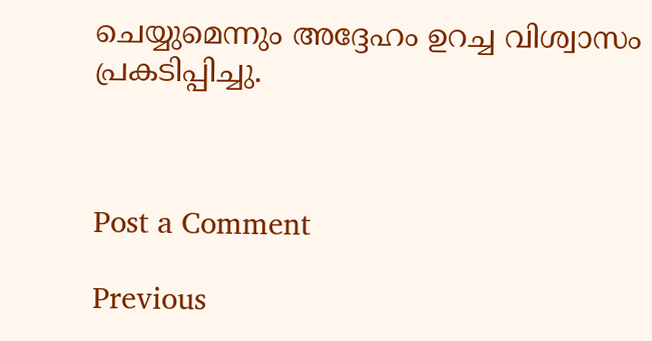ചെയ്യുമെന്നും അദ്ദേഹം ഉറച്ച വിശ്വാസം പ്രകടിപ്പിച്ചു.



Post a Comment

Previous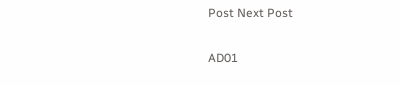Post Next Post

AD01